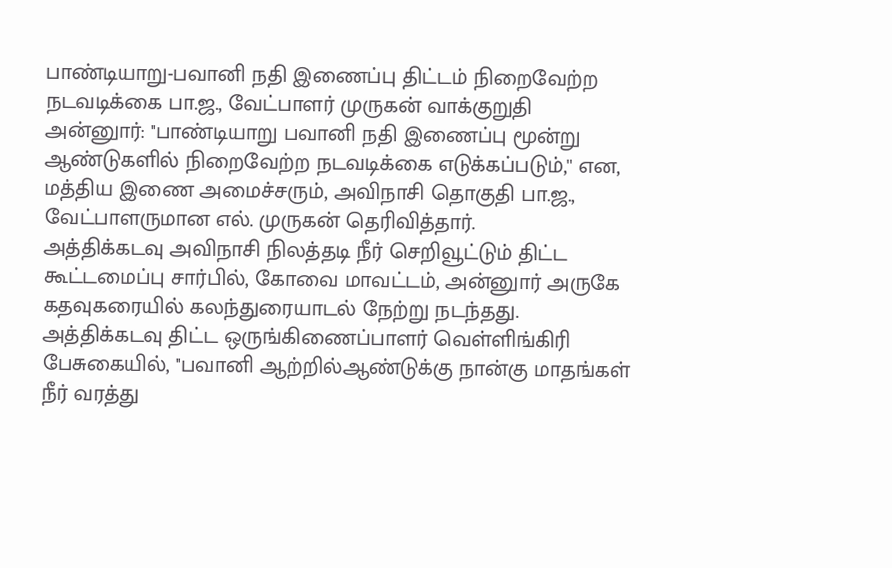பாண்டியாறு-பவானி நதி இணைப்பு திட்டம் நிறைவேற்ற நடவடிக்கை பா.ஜ., வேட்பாளர் முருகன் வாக்குறுதி
அன்னுார்: ''பாண்டியாறு பவானி நதி இணைப்பு மூன்று ஆண்டுகளில் நிறைவேற்ற நடவடிக்கை எடுக்கப்படும்,'' என, மத்திய இணை அமைச்சரும், அவிநாசி தொகுதி பா.ஜ., வேட்பாளருமான எல். முருகன் தெரிவித்தார்.
அத்திக்கடவு அவிநாசி நிலத்தடி நீர் செறிவூட்டும் திட்ட கூட்டமைப்பு சார்பில், கோவை மாவட்டம், அன்னுார் அருகே கதவுகரையில் கலந்துரையாடல் நேற்று நடந்தது.
அத்திக்கடவு திட்ட ஒருங்கிணைப்பாளர் வெள்ளிங்கிரி பேசுகையில், ''பவானி ஆற்றில்ஆண்டுக்கு நான்கு மாதங்கள் நீர் வரத்து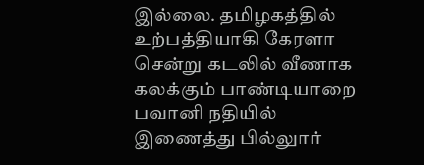இல்லை. தமிழகத்தில் உற்பத்தியாகி கேரளா சென்று கடலில் வீணாக கலக்கும் பாண்டியாறை பவானி நதியில் இணைத்து பில்லுார்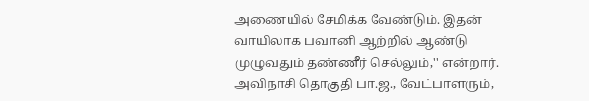அணையில் சேமிக்க வேண்டும். இதன் வாயிலாக பவானி ஆற்றில் ஆண்டு முழுவதும் தண்ணீர் செல்லும்,'' என்றார்.
அவிநாசி தொகுதி பா.ஜ., வேட்பாளரும்,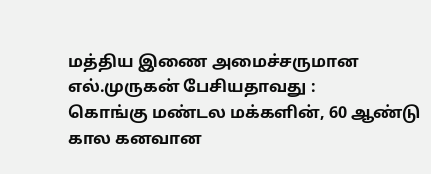மத்திய இணை அமைச்சருமான எல்.முருகன் பேசியதாவது :
கொங்கு மண்டல மக்களின், 60 ஆண்டு கால கனவான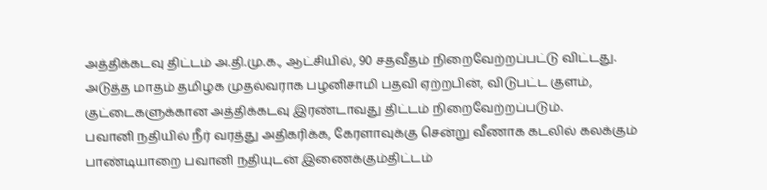அத்திக்கடவு திட்டம் அ.தி.மு.க., ஆட்சியில், 90 சதவீதம் நிறைவேற்றப்பட்டு விட்டது. அடுத்த மாதம் தமிழக முதல்வராக பழனிசாமி பதவி ஏற்றபின், விடுபட்ட குளம், குட்டைகளுக்கான அத்திக்கடவு இரண்டாவது திட்டம் நிறைவேற்றப்படும்.
பவானி நதியில் நீர் வரத்து அதிகரிக்க, கேரளாவுக்கு சென்று வீணாக கடலில் கலக்கும் பாண்டியாறை பவானி நதியுடன் இணைக்கும்திட்டம்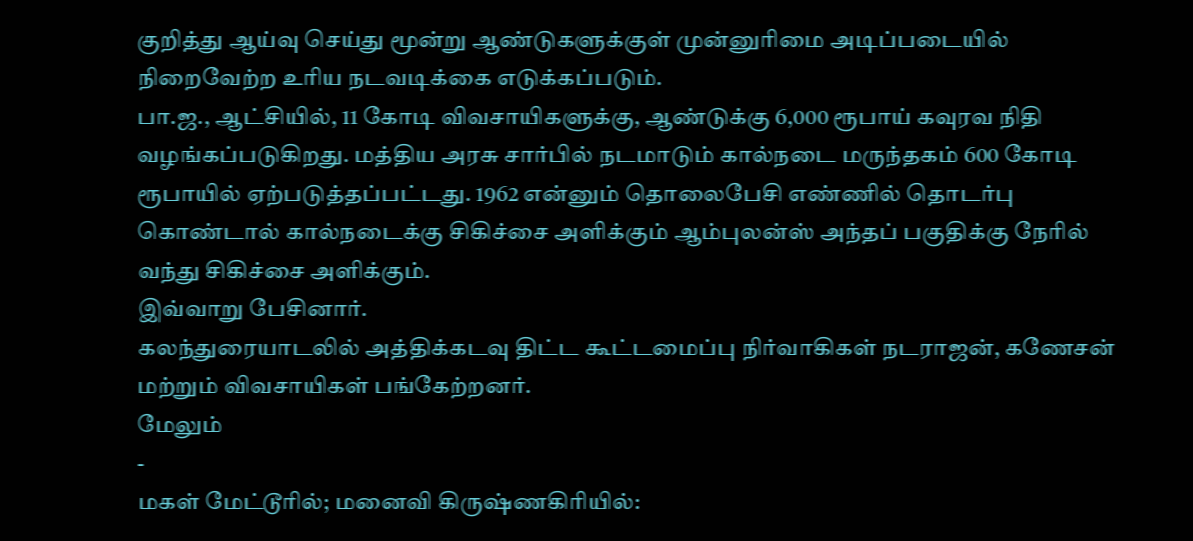குறித்து ஆய்வு செய்து மூன்று ஆண்டுகளுக்குள் முன்னுரிமை அடிப்படையில் நிறைவேற்ற உரிய நடவடிக்கை எடுக்கப்படும்.
பா.ஜ., ஆட்சியில், 11 கோடி விவசாயிகளுக்கு, ஆண்டுக்கு 6,000 ரூபாய் கவுரவ நிதி வழங்கப்படுகிறது. மத்திய அரசு சார்பில் நடமாடும் கால்நடை மருந்தகம் 600 கோடி ரூபாயில் ஏற்படுத்தப்பட்டது. 1962 என்னும் தொலைபேசி எண்ணில் தொடர்பு கொண்டால் கால்நடைக்கு சிகிச்சை அளிக்கும் ஆம்புலன்ஸ் அந்தப் பகுதிக்கு நேரில் வந்து சிகிச்சை அளிக்கும்.
இவ்வாறு பேசினார்.
கலந்துரையாடலில் அத்திக்கடவு திட்ட கூட்டமைப்பு நிர்வாகிகள் நடராஜன், கணேசன் மற்றும் விவசாயிகள் பங்கேற்றனர்.
மேலும்
-
மகள் மேட்டூரில்; மனைவி கிருஷ்ணகிரியில்: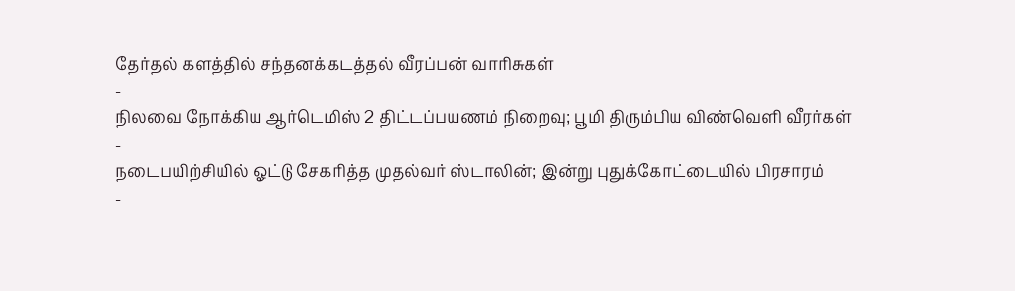தேர்தல் களத்தில் சந்தனக்கடத்தல் வீரப்பன் வாரிசுகள்
-
நிலவை நோக்கிய ஆர்டெமிஸ் 2 திட்டப்பயணம் நிறைவு; பூமி திரும்பிய விண்வெளி வீரர்கள்
-
நடைபயிற்சியில் ஓட்டு சேகரித்த முதல்வர் ஸ்டாலின்; இன்று புதுக்கோட்டையில் பிரசாரம்
-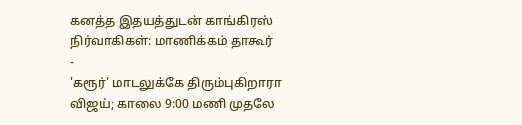கனத்த இதயத்துடன் காங்கிரஸ் நிர்வாகிகள்: மாணிக்கம் தாகூர்
-
'கரூர்' மாடலுக்கே திரும்புகிறாரா விஜய்; காலை 9:00 மணி முதலே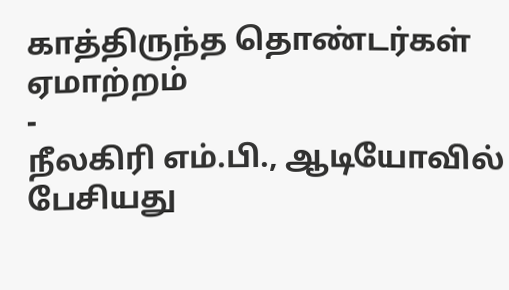காத்திருந்த தொண்டர்கள் ஏமாற்றம்
-
நீலகிரி எம்.பி., ஆடியோவில் பேசியது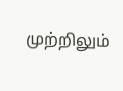முற்றிலும்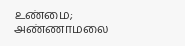உண்மை; அண்ணாமலை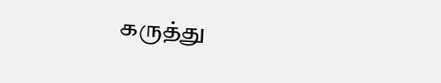கருத்து